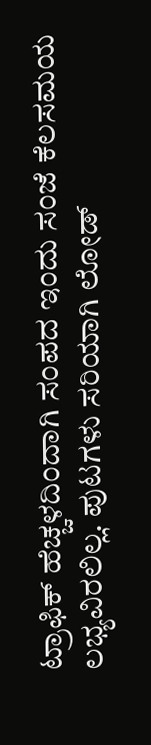ಟ್ರಾಫಿಕ್ ಹೆಚ್ಚಳದಿಂದಾಗಿ ಸಂಪದ ಇಂದು ಸಂಜೆ ಕೆಲಸಮಯ ಲಭ್ಯವಿರಲಿಲ್ಲ. ಪುಟಗಳು ಸರಿಯಾಗಿ ಲೋಡ್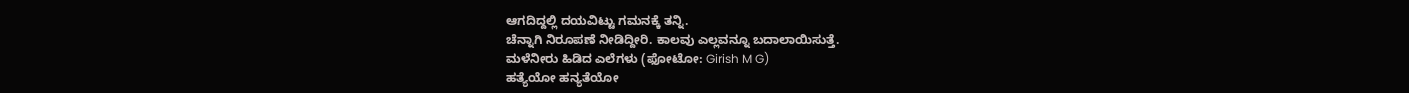ಆಗದಿದ್ದಲ್ಲಿ ದಯವಿಟ್ಟು ಗಮನಕ್ಕೆ ತನ್ನಿ.
ಚೆನ್ನಾಗಿ ನಿರೂಪಣೆ ನೀಡಿದ್ದೀರಿ. ಕಾಲವು ಎಲ್ಲವನ್ನೂ ಬದಾಲಾಯಿಸುತ್ತೆ.
ಮಳೆನೀರು ಹಿಡಿದ ಎಲೆಗಳು (ಫೋಟೋ: Girish M G)
ಹತ್ಯೆಯೋ ಹನ್ಯತೆಯೋ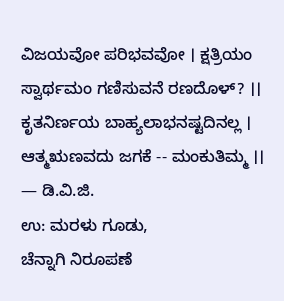ವಿಜಯವೋ ಪರಿಭವವೋ । ಕ್ಷತ್ರಿಯಂ ಸ್ವಾರ್ಥಮಂ ಗಣಿಸುವನೆ ರಣದೊಳ್? ।। ಕೃತನಿರ್ಣಯ ಬಾಹ್ಯಲಾಭನಷ್ಟದಿನಲ್ಲ । ಆತ್ಮಋಣವದು ಜಗಕೆ -- ಮಂಕುತಿಮ್ಮ ।।
— ಡಿ.ವಿ.ಜಿ.
ಉ: ಮರಳು ಗೂಡು,
ಚೆನ್ನಾಗಿ ನಿರೂಪಣೆ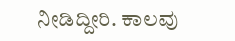ನೀಡಿದ್ದೀರಿ. ಕಾಲವು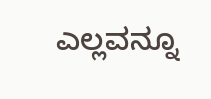ಎಲ್ಲವನ್ನೂ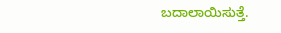ಬದಾಲಾಯಿಸುತ್ತೆ.